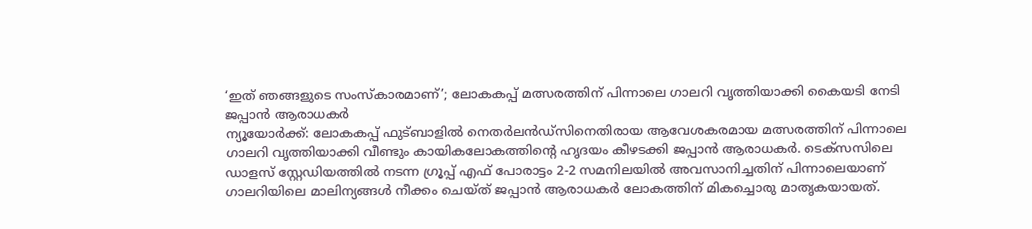‘ഇത് ഞങ്ങളുടെ സംസ്കാരമാണ്’; ലോകകപ്പ് മത്സരത്തിന് പിന്നാലെ ഗാലറി വൃത്തിയാക്കി കൈയടി നേടി ജപ്പാൻ ആരാധകർ
ന്യൂയോർക്ക്: ലോകകപ്പ് ഫുട്ബാളിൽ നെതർലൻഡ്സിനെതിരായ ആവേശകരമായ മത്സരത്തിന് പിന്നാലെ ഗാലറി വൃത്തിയാക്കി വീണ്ടും കായികലോകത്തിന്റെ ഹൃദയം കീഴടക്കി ജപ്പാൻ ആരാധകർ. ടെക്സസിലെ ഡാളസ് സ്റ്റേഡിയത്തിൽ നടന്ന ഗ്രൂപ്പ് എഫ് പോരാട്ടം 2-2 സമനിലയിൽ അവസാനിച്ചതിന് പിന്നാലെയാണ് ഗാലറിയിലെ മാലിന്യങ്ങൾ നീക്കം ചെയ്ത് ജപ്പാൻ ആരാധകർ ലോകത്തിന് മികച്ചൊരു മാതൃകയായത്.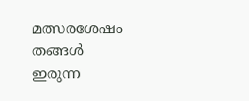മത്സരശേഷം തങ്ങൾ ഇരുന്ന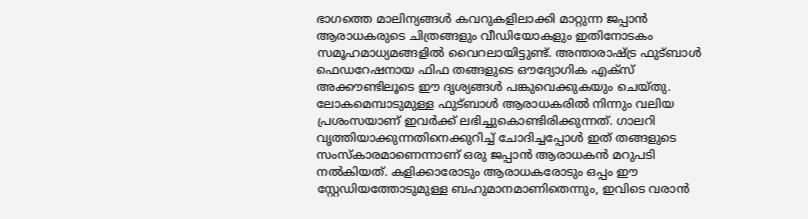ഭാഗത്തെ മാലിന്യങ്ങൾ കവറുകളിലാക്കി മാറ്റുന്ന ജപ്പാൻ ആരാധകരുടെ ചിത്രങ്ങളും വീഡിയോകളും ഇതിനോടകം സമൂഹമാധ്യമങ്ങളിൽ വൈറലായിട്ടുണ്ട്. അന്താരാഷ്ട്ര ഫുട്ബാൾ ഫെഡറേഷനായ ഫിഫ തങ്ങളുടെ ഔദ്യോഗിക എക്സ് അക്കൗണ്ടിലൂടെ ഈ ദൃശ്യങ്ങൾ പങ്കുവെക്കുകയും ചെയ്തു. ലോകമെമ്പാടുമുള്ള ഫുട്ബാൾ ആരാധകരിൽ നിന്നും വലിയ പ്രശംസയാണ് ഇവർക്ക് ലഭിച്ചുകൊണ്ടിരിക്കുന്നത്. ഗാലറി വൃത്തിയാക്കുന്നതിനെക്കുറിച്ച് ചോദിച്ചപ്പോൾ ഇത് തങ്ങളുടെ സംസ്കാരമാണെന്നാണ് ഒരു ജപ്പാൻ ആരാധകൻ മറുപടി നൽകിയത്. കളിക്കാരോടും ആരാധകരോടും ഒപ്പം ഈ സ്റ്റേഡിയത്തോടുമുള്ള ബഹുമാനമാണിതെന്നും, ഇവിടെ വരാൻ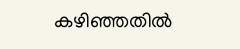കഴിഞ്ഞതിൽ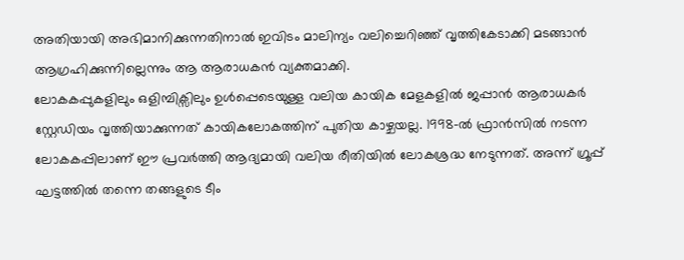അതിയായി അഭിമാനിക്കുന്നതിനാൽ ഇവിടം മാലിന്യം വലിച്ചെറിഞ്ഞ് വൃത്തികേടാക്കി മടങ്ങാൻ ആഗ്രഹിക്കുന്നില്ലെന്നും ആ ആരാധകൻ വ്യക്തമാക്കി.
ലോകകപ്പുകളിലും ഒളിമ്പിക്സിലും ഉൾപ്പെടെയുള്ള വലിയ കായിക മേളകളിൽ ജപ്പാൻ ആരാധകർ സ്റ്റേഡിയം വൃത്തിയാക്കുന്നത് കായികലോകത്തിന് പുതിയ കാഴ്ചയല്ല. 1998-ൽ ഫ്രാൻസിൽ നടന്ന ലോകകപ്പിലാണ് ഈ പ്രവർത്തി ആദ്യമായി വലിയ രീതിയിൽ ലോകശ്രദ്ധ നേടുന്നത്. അന്ന് ഗ്രൂപ്പ് ഘട്ടത്തിൽ തന്നെ തങ്ങളുടെ ടീം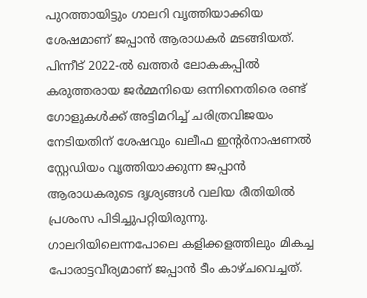പുറത്തായിട്ടും ഗാലറി വൃത്തിയാക്കിയ ശേഷമാണ് ജപ്പാൻ ആരാധകർ മടങ്ങിയത്. പിന്നീട് 2022-ൽ ഖത്തർ ലോകകപ്പിൽ കരുത്തരായ ജർമ്മനിയെ ഒന്നിനെതിരെ രണ്ട് ഗോളുകൾക്ക് അട്ടിമറിച്ച് ചരിത്രവിജയം നേടിയതിന് ശേഷവും ഖലീഫ ഇന്റർനാഷണൽ സ്റ്റേഡിയം വൃത്തിയാക്കുന്ന ജപ്പാൻ ആരാധകരുടെ ദൃശ്യങ്ങൾ വലിയ രീതിയിൽ പ്രശംസ പിടിച്ചുപറ്റിയിരുന്നു.
ഗാലറിയിലെന്നപോലെ കളിക്കളത്തിലും മികച്ച പോരാട്ടവീര്യമാണ് ജപ്പാൻ ടീം കാഴ്ചവെച്ചത്.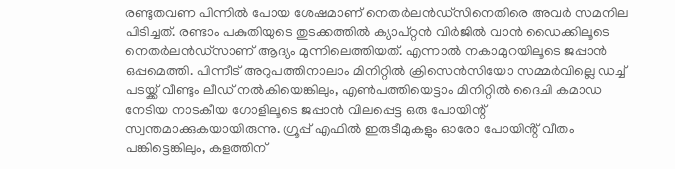രണ്ടുതവണ പിന്നിൽ പോയ ശേഷമാണ് നെതർലൻഡ്സിനെതിരെ അവർ സമനില പിടിച്ചത്. രണ്ടാം പകുതിയുടെ തുടക്കത്തിൽ ക്യാപ്റ്റൻ വിർജിൽ വാൻ ഡൈക്കിലൂടെ നെതർലൻഡ്സാണ് ആദ്യം മുന്നിലെത്തിയത്. എന്നാൽ നകാമുറയിലൂടെ ജപ്പാൻ ഒപ്പമെത്തി. പിന്നീട് അറുപത്തിനാലാം മിനിറ്റിൽ ക്രിസെൻസിയോ സമ്മർവില്ലെ ഡച്ച് പടയ്ക്ക് വീണ്ടും ലീഡ് നൽകിയെങ്കിലും, എൺപത്തിയെട്ടാം മിനിറ്റിൽ ദൈചി കമാഡ നേടിയ നാടകീയ ഗോളിലൂടെ ജപ്പാൻ വിലപ്പെട്ട ഒരു പോയിന്റ് സ്വന്തമാക്കുകയായിരുന്നു. ഗ്രൂപ്പ് എഫിൽ ഇരുടീമുകളും ഓരോ പോയിൻ്റ് വീതം പങ്കിട്ടെങ്കിലും, കളത്തിന്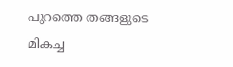പുറത്തെ തങ്ങളുടെ മികച്ച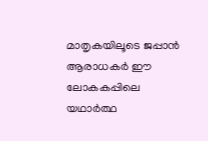മാതൃകയിലൂടെ ജപ്പാൻ ആരാധകർ ഈ ലോകകപ്പിലെ യഥാർത്ഥ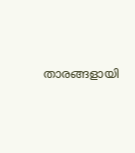താരങ്ങളായി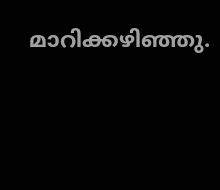മാറിക്കഴിഞ്ഞു.